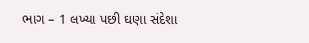ભાગ – 1 લખ્યા પછી ઘણા સંદેશા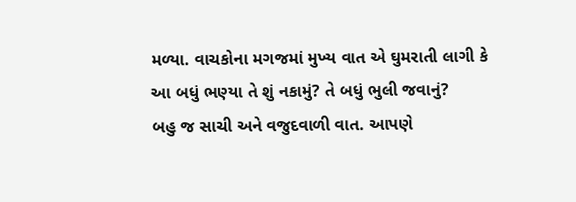મળ્યા. વાચકોના મગજમાં મુખ્ય વાત એ ઘુમરાતી લાગી કે આ બધું ભણ્યા તે શું નકામું? તે બધું ભુલી જવાનું?
બહુ જ સાચી અને વજુદવાળી વાત. આપણે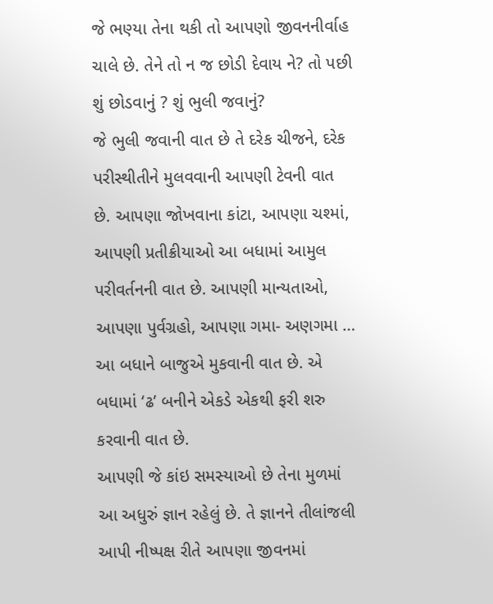જે ભણ્યા તેના થકી તો આપણો જીવનનીર્વાહ ચાલે છે. તેને તો ન જ છોડી દેવાય ને? તો પછી શું છોડવાનું ? શું ભુલી જવાનું?
જે ભુલી જવાની વાત છે તે દરેક ચીજને, દરેક પરીસ્થીતીને મુલવવાની આપણી ટેવની વાત છે. આપણા જોખવાના કાંટા, આપણા ચશ્માં, આપણી પ્રતીક્રીયાઓ આ બધામાં આમુલ પરીવર્તનની વાત છે. આપણી માન્યતાઓ, આપણા પુર્વગ્રહો, આપણા ગમા- અણગમા … આ બધાને બાજુએ મુકવાની વાત છે. એ બધામાં ‘ઢ’ બનીને એકડે એકથી ફરી શરુ કરવાની વાત છે.
આપણી જે કાંઇ સમસ્યાઓ છે તેના મુળમાં આ અધુરું જ્ઞાન રહેલું છે. તે જ્ઞાનને તીલાંજલી આપી નીષ્પક્ષ રીતે આપણા જીવનમાં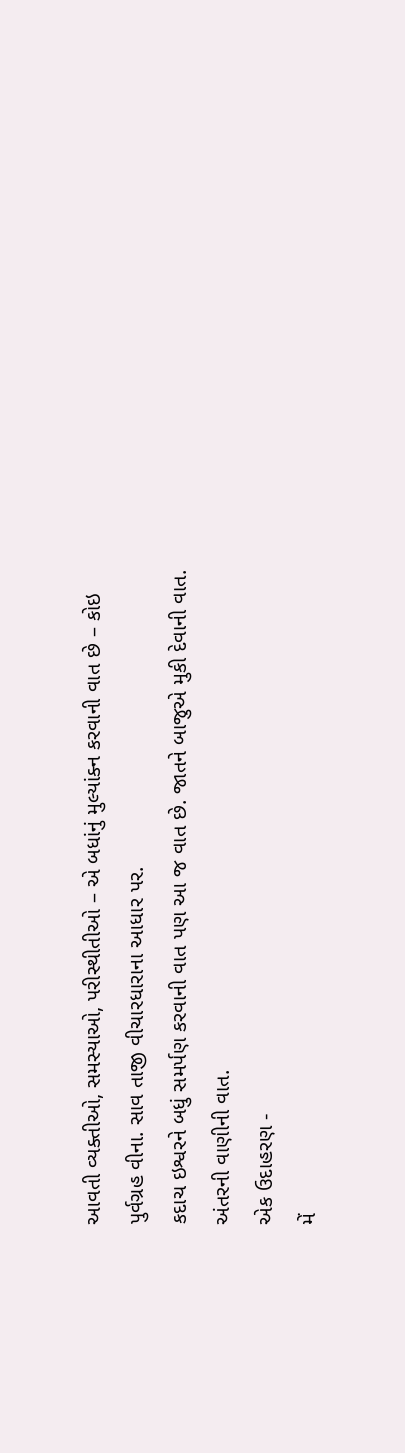આવતી વ્યક્તીઓ, સમસ્યાઓ, પરીસ્થીતીઓ – એ બધાંનું મુલ્યાંક્ન કરવાની વાત છે – કોઇ પુર્વગ્રહ વીના. સાવ તાજી વીચારધારાના આધાર પર.
કદાચ ઇશ્વરને બધું સમર્પણ કરવાની વાત પણ આ જ વાત છે. જાતને બાજુએ મુકી દેવાની વાત. અંતરની વાણીની વાત.
એક ઉદાહરણ -
મેં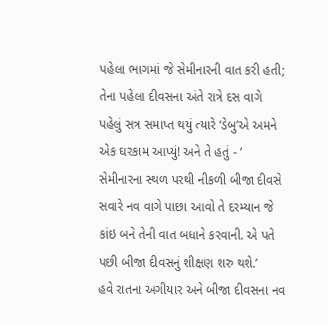પહેલા ભાગમાં જે સેમીનારની વાત કરી હતી; તેના પહેલા દીવસના અંતે રાત્રે દસ વાગે પહેલું સત્ર સમાપ્ત થયું ત્યારે ‘ડેબુ’એ અમને એક ઘરકામ આપ્યું! અને તે હતું - ’ સેમીનારના સ્થળ પરથી નીકળી બીજા દીવસે સવારે નવ વાગે પાછા આવો તે દરમ્યાન જે કાંઇ બને તેની વાત બધાને કરવાની. એ પતે પછી બીજા દીવસનું શીક્ષણ શરુ થશે.’
હવે રાતના અગીયાર અને બીજા દીવસના નવ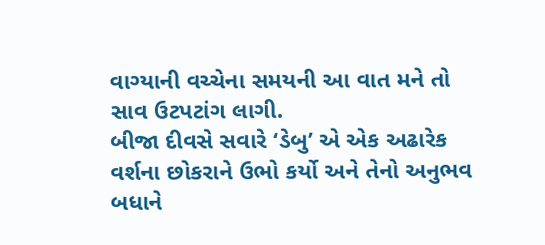વાગ્યાની વચ્ચેના સમયની આ વાત મને તો સાવ ઉટપટાંગ લાગી.
બીજા દીવસે સવારે ‘ડેબુ’ એ એક અઢારેક વર્શના છોકરાને ઉભો કર્યો અને તેનો અનુભવ બધાને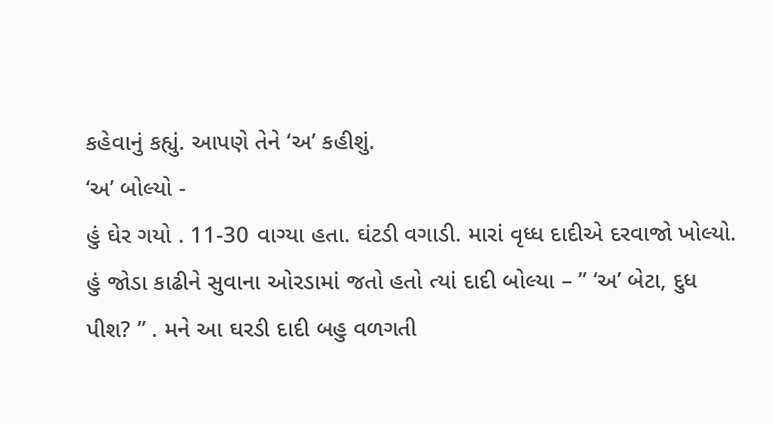કહેવાનું કહ્યું. આપણે તેને ‘અ’ કહીશું.
‘અ’ બોલ્યો -
હું ઘેર ગયો . 11-30 વાગ્યા હતા. ઘંટડી વગાડી. મારાં વૃધ્ધ દાદીએ દરવાજો ખોલ્યો. હું જોડા કાઢીને સુવાના ઓરડામાં જતો હતો ત્યાં દાદી બોલ્યા – ” ‘અ’ બેટા, દુધ પીશ? ” . મને આ ઘરડી દાદી બહુ વળગતી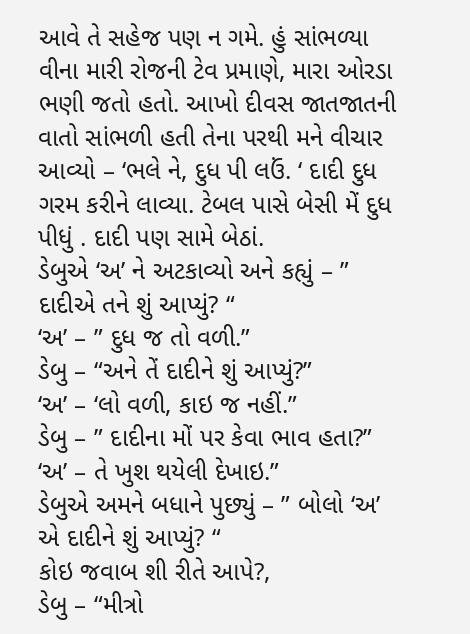આવે તે સહેજ પણ ન ગમે. હું સાંભળ્યા વીના મારી રોજની ટેવ પ્રમાણે, મારા ઓરડા ભણી જતો હતો. આખો દીવસ જાતજાતની વાતો સાંભળી હતી તેના પરથી મને વીચાર આવ્યો – ‘ભલે ને, દુધ પી લઉં. ‘ દાદી દુધ ગરમ કરીને લાવ્યા. ટેબલ પાસે બેસી મેં દુધ પીધું . દાદી પણ સામે બેઠાં.
ડેબુએ ‘અ’ ને અટકાવ્યો અને કહ્યું – ” દાદીએ તને શું આપ્યું? “
‘અ’ – ” દુધ જ તો વળી.”
ડેબુ – “અને તેં દાદીને શું આપ્યું?”
‘અ’ – ‘લો વળી, કાઇ જ નહીં.”
ડેબુ – ” દાદીના મોં પર કેવા ભાવ હતા?”
‘અ’ – તે ખુશ થયેલી દેખાઇ.”
ડેબુએ અમને બધાને પુછ્યું – ” બોલો ‘અ’ એ દાદીને શું આપ્યું? “
કોઇ જવાબ શી રીતે આપે?,
ડેબુ – “મીત્રો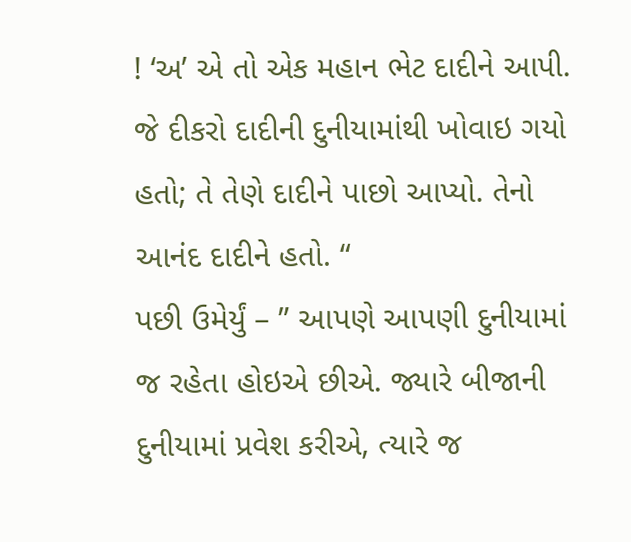! ‘અ’ એ તો એક મહાન ભેટ દાદીને આપી. જે દીકરો દાદીની દુનીયામાંથી ખોવાઇ ગયો હતો; તે તેણે દાદીને પાછો આપ્યો. તેનો આનંદ દાદીને હતો. “
પછી ઉમેર્યું – ” આપણે આપણી દુનીયામાં જ રહેતા હોઇએ છીએ. જ્યારે બીજાની દુનીયામાં પ્રવેશ કરીએ, ત્યારે જ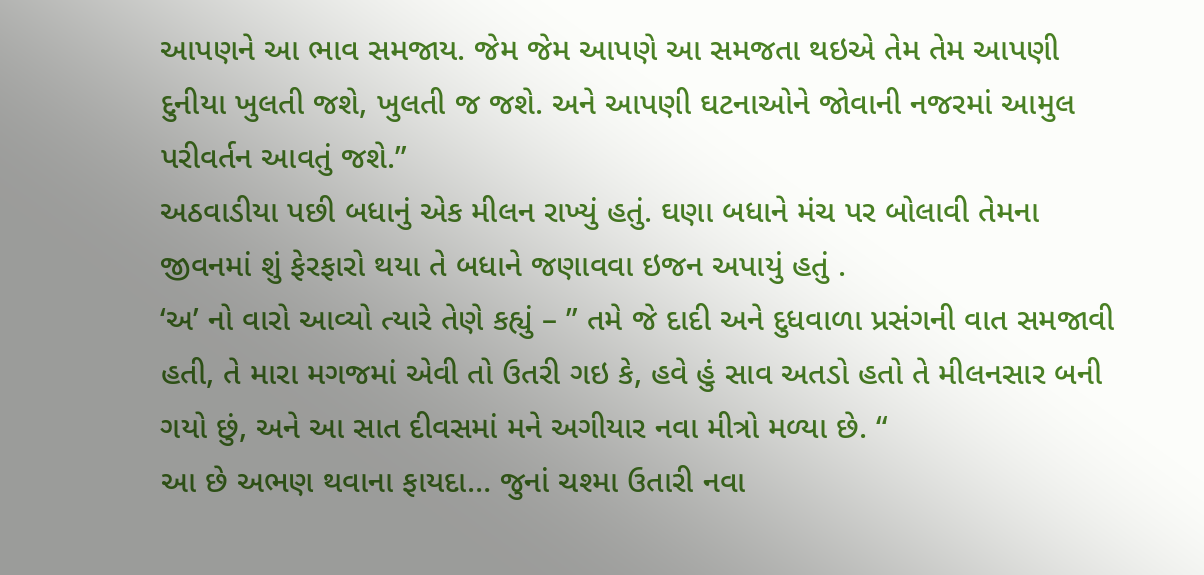આપણને આ ભાવ સમજાય. જેમ જેમ આપણે આ સમજતા થઇએ તેમ તેમ આપણી દુનીયા ખુલતી જશે, ખુલતી જ જશે. અને આપણી ઘટનાઓને જોવાની નજરમાં આમુલ પરીવર્તન આવતું જશે.”
અઠવાડીયા પછી બધાનું એક મીલન રાખ્યું હતું. ઘણા બધાને મંચ પર બોલાવી તેમના જીવનમાં શું ફેરફારો થયા તે બધાને જણાવવા ઇજન અપાયું હતું .
‘અ’ નો વારો આવ્યો ત્યારે તેણે કહ્યું – ” તમે જે દાદી અને દુધવાળા પ્રસંગની વાત સમજાવી હતી, તે મારા મગજમાં એવી તો ઉતરી ગઇ કે, હવે હું સાવ અતડો હતો તે મીલનસાર બની ગયો છું, અને આ સાત દીવસમાં મને અગીયાર નવા મીત્રો મળ્યા છે. “
આ છે અભણ થવાના ફાયદા… જુનાં ચશ્મા ઉતારી નવા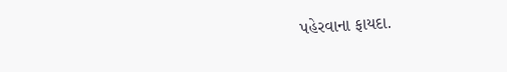પહેરવાના ફાયદા.